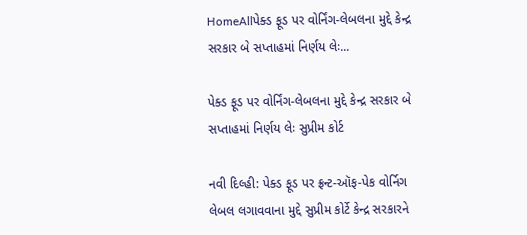HomeAllપેક્‍ડ ફૂડ પર વોર્નિંગ-લેબલના મુદ્દે કેન્‍દ્ર સરકાર બે સપ્તાહમાં નિર્ણય લેઃ...

પેક્‍ડ ફૂડ પર વોર્નિંગ-લેબલના મુદ્દે કેન્‍દ્ર સરકાર બે સપ્તાહમાં નિર્ણય લેઃ સુપ્રીમ કોર્ટ

નવી દિલ્‍હી: પેક્‍ડ ફૂડ પર ફ્રન્‍ટ-ઑફ-પેક વોર્નિગ લેબલ લગાવવાના મુદ્દે સુપ્રીમ કોર્ટે કેન્‍દ્ર સરકારને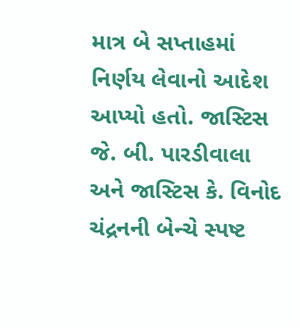માત્ર બે સપ્તાહમાં નિર્ણય લેવાનો આદેશ આપ્‍યો હતો. જાસ્‍ટિસ જે. બી. પારડીવાલા અને જાસ્‍ટિસ કે. વિનોદ ચંદ્રનની બેન્‍ચે સ્‍પષ્ટ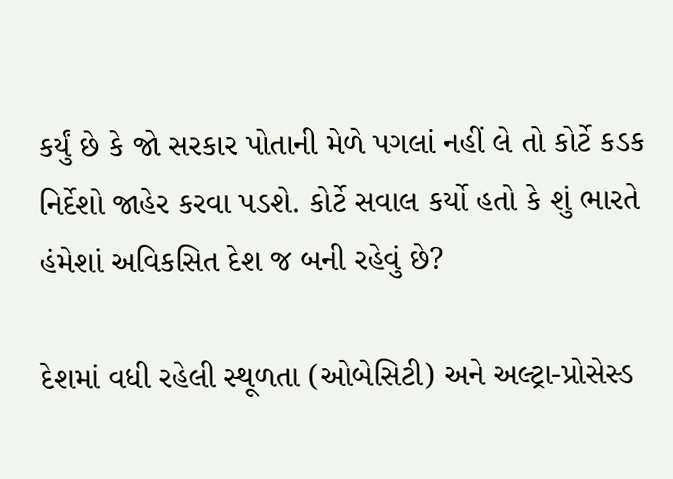કર્યું છે કે જો સરકાર પોતાની મેળે પગલાં નહીં લે તો કોર્ટે કડક નિર્દેશો જાહેર કરવા પડશે. કોર્ટે સવાલ કર્યો હતો કે શું ભારતે હંમેશાં અવિકસિત દેશ જ બની રહેવું છે?

દેશમાં વધી રહેલી સ્‍થૂળતા (ઓબેસિટી) અને અલ્‍ટ્રા-પ્રોસેસ્‍ડ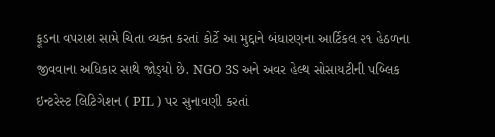ફૂડના વપરાશ સામે ચિતા વ્‍યક્‍ત કરતાં કોર્ટે આ મુદ્દાને બંધારણના આર્ટિકલ ૨૧ હેઠળના જીવવાના અધિકાર સાથે જોડ્‍યો છે. NGO 3S અને અવર હેલ્‍થ સોસાયટીની પબ્‍લિક ઇન્‍ટરેસ્‍ટ લિટિગેશન ( PIL ) પર સુનાવણી કરતાં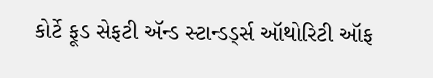કોર્ટે ફૂડ સેફટી ઍન્‍ડ સ્‍ટાન્‍ડર્ડ્‍સ ઑથોરિટી ઑફ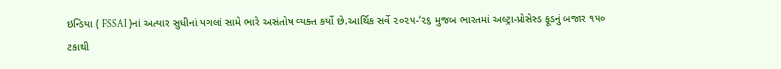ઇન્‍ડિયા ( FSSAI )નાં અત્‍યાર સુધીનાં પગલાં સામે ભારે અસંતોષ વ્‍યક્‍ત કર્યો છે.આર્થિક સર્વે ૨૦૨૫-‘૨૬ મુજબ ભારતમાં અલ્‍ટ્રા-પ્રોસેસ્‍ડ ફૂડનું બજાર ૧૫૦ ટકાથી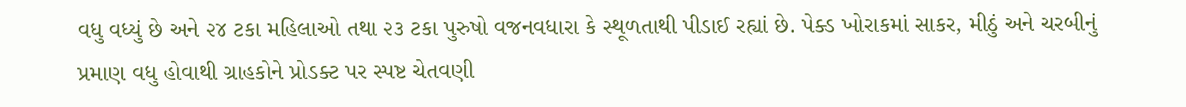વધુ વધ્‍યું છે અને ૨૪ ટકા મહિલાઓ તથા ૨૩ ટકા પુરુષો વજનવધારા કે સ્‍થૂળતાથી પીડાઈ રહ્યાં છે. પેક્‍ડ ખોરાકમાં સાકર, મીઠું અને ચરબીનું પ્રમાણ વધુ હોવાથી ગ્રાહકોને પ્રોડક્‍ટ પર સ્‍પષ્ટ ચેતવણી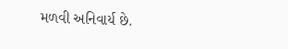મળવી અનિવાર્ય છે.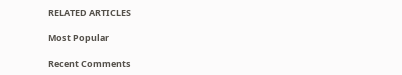RELATED ARTICLES

Most Popular

Recent Comments